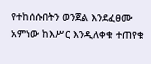የተከሰሱበትን ወንጀል እንደፈፀሙ አምነው ከእሥር እንዲለቀቁ ተጠየቁ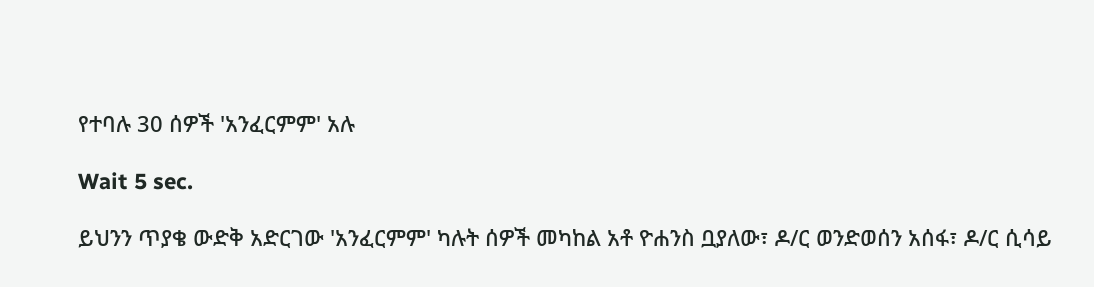የተባሉ 30 ሰዎች 'አንፈርምም' አሉ

Wait 5 sec.

ይህንን ጥያቄ ውድቅ አድርገው 'አንፈርምም' ካሉት ሰዎች መካከል አቶ ዮሐንስ ቧያለው፣ ዶ/ር ወንድወሰን አሰፋ፣ ዶ/ር ሲሳይ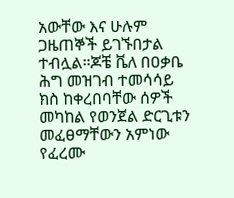አውቸው እና ሁሉም ጋዜጠኞች ይገኙበታል ተብሏል።ጆቼ ቬለ በዐቃቤ ሕግ መዝገብ ተመሳሳይ ክስ ከቀረበባቸው ሰዎች መካከል የወንጀል ድርጊቱን መፈፀማቸውን አምነው የፈረሙ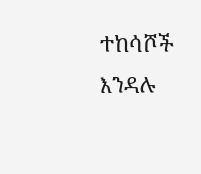ተከሳሾች እንዳሉ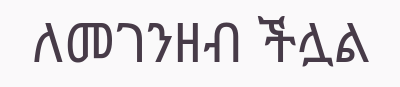ለመገንዘብ ችሏል